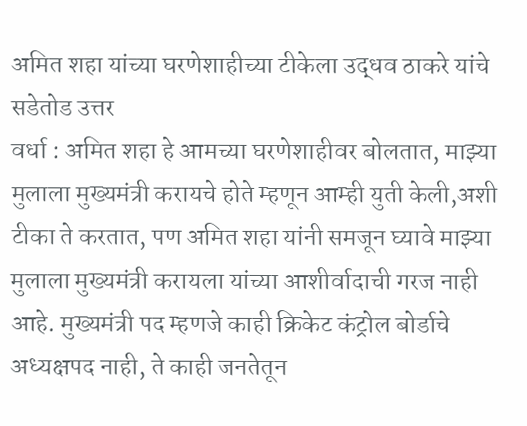अमित शहा यांच्या घरणेशाहीच्या टीकेला उद्धव ठाकरे यांचे सडेतोड उत्तर
वर्धा : अमित शहा हे आमच्या घरणेशाहीवर बोलतात, माझ्या मुलाला मुख्यमंत्री करायचे होते म्हणून आम्ही युती केली,अशी टीका ते करतात, पण अमित शहा यांनी समजून घ्यावे माझ्या मुलाला मुख्यमंत्री करायला यांच्या आशीर्वादाची गरज नाही आहे. मुख्यमंत्री पद म्हणजे काही क्रिकेट कंट्रोल बोर्डाचे अध्यक्षपद नाही, ते काही जनतेतून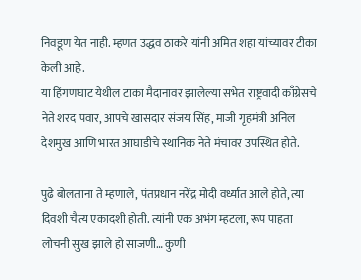निवडूण येत नाही. म्हणत उद्धव ठाकरे यांनी अमित शहा यांच्यावर टीका केली आहे.
या हिंगणघाट येथील टाका मैदानावर झालेल्या सभेत राष्ट्रवादी काँग्रेसचे नेते शरद पवार, आपचे खासदार संजय सिंह, माजी गृहमंत्री अनिल देशमुख आणि भारत आघाडीचे स्थानिक नेते मंचावर उपस्थित होते.

पुढे बोलताना ते म्हणाले, पंतप्रधान नरेंद्र मोदी वर्ध्यात आले होते, त्या दिवशी चैत्य एकादशी होती. त्यांनी एक अभंग म्हटला, रूप पाहता लोचनी सुख झाले हो साजणी… कुणी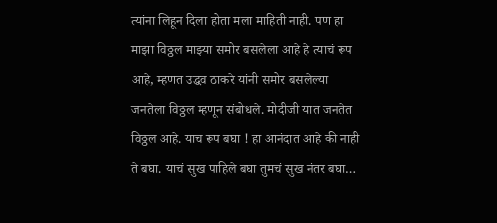त्यांना लिहून दिला होता मला माहिती नाही. पण हा माझा विठ्ठल माझ्या समोर बसलेला आहे हे त्याचं रूप आहे, म्हणत उद्धव ठाकरे यांनी समोर बसलेल्या जनतेला विठ्ठल म्हणून संबोधले. मोदीजी यात जनतेत विठ्ठल आहे. याच रूप बघा ! हा आनंदात आहे की नाही ते बघा. याचं सुख पाहिले बघा तुमचं सुख नंतर बघा…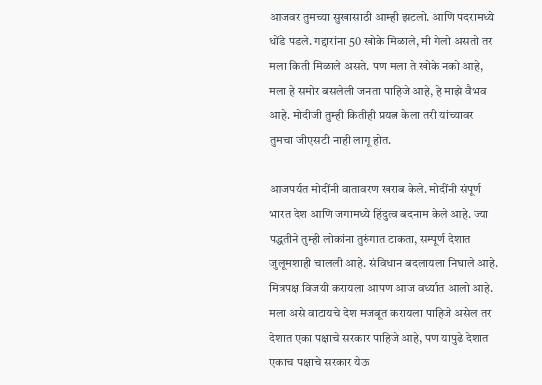आजवर तुमच्या सुखासाठी आम्ही झटलो. आणि पदरामध्ये धोंडे पडले. गद्दारांना 50 खोके मिळाले, मी गेलो असतो तर मला किती मिळाले असते. पण मला ते खोके नको आहे, मला हे समोर बसलेली जनता पाहिजे आहे, हे माझे वैभव आहे. मोदीजी तुम्ही कितीही प्रयत्न केला तरी यांच्यावर तुमचा जीएसटी नाही लागू होत.

आजपर्यत मोदींनी वातावरण खराब केले. मोदींनी संपूर्ण भारत देश आणि जगामध्ये हिंदुत्व बदनाम केले आहे. ज्या पद्धतीने तुम्ही लोकांना तुरुंगात टाकता, सम्पूर्ण देशात जुलूमशाही चालली आहे. संविधान बदलायला निघाले आहे. मित्रपक्ष विजयी करायला आपण आज वर्ध्यात आलो आहे. मला असे वाटायचे देश मजबूत करायला पाहिजे असेल तर देशात एका पक्षाचे सरकार पाहिजे आहे, पण यापुढे देशात एकाच पक्षाचे सरकार येऊ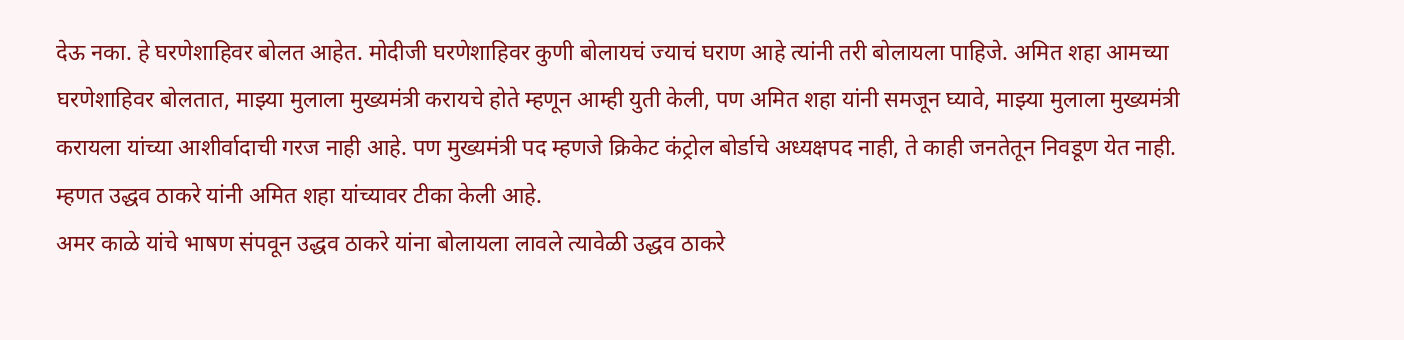देऊ नका. हे घरणेशाहिवर बोलत आहेत. मोदीजी घरणेशाहिवर कुणी बोलायचं ज्याचं घराण आहे त्यांनी तरी बोलायला पाहिजे. अमित शहा आमच्या घरणेशाहिवर बोलतात, माझ्या मुलाला मुख्यमंत्री करायचे होते म्हणून आम्ही युती केली, पण अमित शहा यांनी समजून घ्यावे, माझ्या मुलाला मुख्यमंत्री करायला यांच्या आशीर्वादाची गरज नाही आहे. पण मुख्यमंत्री पद म्हणजे क्रिकेट कंट्रोल बोर्डाचे अध्यक्षपद नाही, ते काही जनतेतून निवडूण येत नाही. म्हणत उद्धव ठाकरे यांनी अमित शहा यांच्यावर टीका केली आहे.
अमर काळे यांचे भाषण संपवून उद्धव ठाकरे यांना बोलायला लावले त्यावेळी उद्धव ठाकरे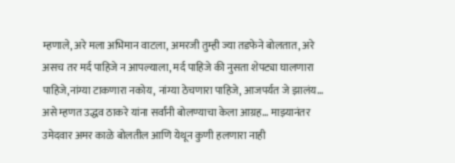म्हणाले, अरे मला अभिमान वाटला, अमरजी तुम्ही ज्या तडफेने बोलतात, अरे असच तर मर्द पाहिजे न आपल्याला, मर्द पाहिजे की नुसता शेपट्या घालणारा पाहिजे,नांग्या टाकणारा नकोय, नांग्या ठेचणारा पाहिजे, आजपर्यत जे झालंय… असे म्हणत उद्धव ठाकरे यांना सर्वांनी बोलण्याचा केला आग्रह… माझ्यानंतर उमेदवार अमर काळे बोलतील आणि येथून कुणी हलणारा नाही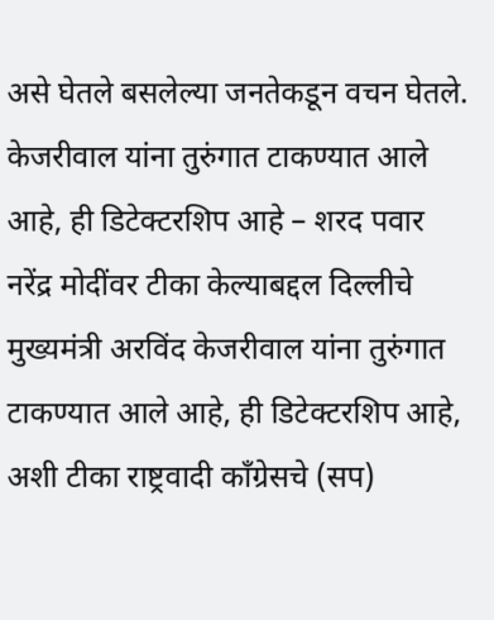असे घेतले बसलेल्या जनतेकडून वचन घेतले.
केजरीवाल यांना तुरुंगात टाकण्यात आले आहे, ही डिटेक्टरशिप आहे – शरद पवार
नरेंद्र मोदींवर टीका केल्याबद्दल दिल्लीचे मुख्यमंत्री अरविंद केजरीवाल यांना तुरुंगात टाकण्यात आले आहे, ही डिटेक्टरशिप आहे, अशी टीका राष्ट्रवादी काँग्रेसचे (सप)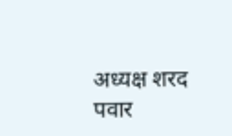अध्यक्ष शरद पवार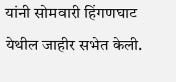यांनी सोमवारी हिंगणघाट येथील जाहीर सभेत केली.